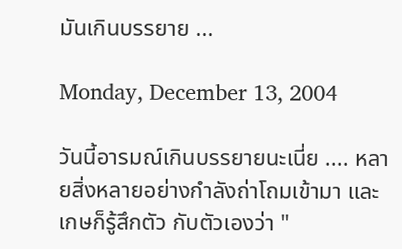มันเกินบรรยาย ...

Monday, December 13, 2004

วันนี้อารมณ์เกินบรรยายนะเนี่ย .... หลายสิ่งหลายอย่างกำลังถ่าโถมเข้ามา และเกษก็รู้สึกตัว กับตัวเองว่า "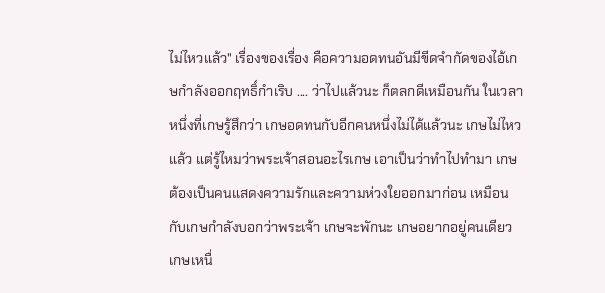ไม่ไหวแล้ว" เรื่องของเรื่อง คือความอดทนอันมีขีดจำกัดของไอ้เกษกำลังออกฤทธิ์กำเริบ .... ว่าไปแล้วนะ ก็ตลกดีเหมือนกัน ในเวลาหนึ่งที่เกษรู้สึกว่า เกษอดทนกับอีกคนหนึ่งไม่ได้แล้วนะ เกษไม่ไหวแล้ว แต่รู้ไหมว่าพระเจ้าสอนอะไรเกษ เอาเป็นว่าทำไปทำมา เกษต้องเป็นคนแสดงความรักและความห่วงใยออกมาก่อน เหมือนกับเกษกำลังบอกว่าพระเจ้า เกษจะพักนะ เกษอยากอยู่คนเดียว เกษเหนื่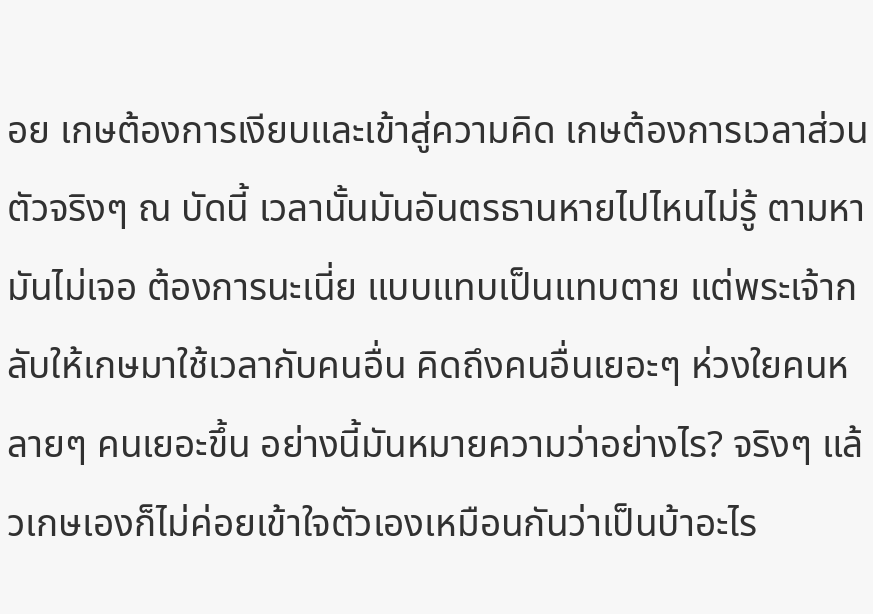อย เกษต้องการเงียบและเข้าสู่ความคิด เกษต้องการเวลาส่วนตัวจริงๆ ณ บัดนี้ เวลานั้นมันอันตรธานหายไปไหนไม่รู้ ตามหามันไม่เจอ ต้องการนะเนี่ย แบบแทบเป็นแทบตาย แต่พระเจ้ากลับให้เกษมาใช้เวลากับคนอื่น คิดถึงคนอื่นเยอะๆ ห่วงใยคนหลายๆ คนเยอะขึ้น อย่างนี้มันหมายความว่าอย่างไร? จริงๆ แล้วเกษเองก็ไม่ค่อยเข้าใจตัวเองเหมือนกันว่าเป็นบ้าอะไร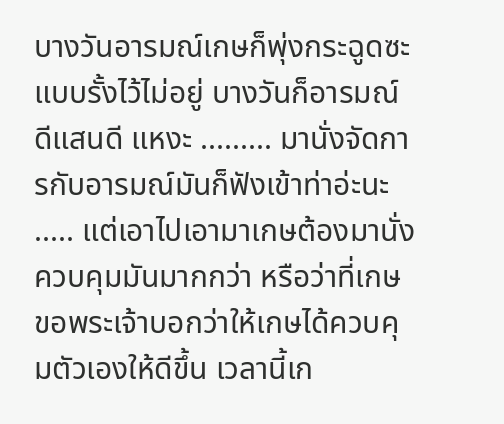บางวันอารมณ์เกษก็พุ่งกระฉูดซะแบบรั้งไว้ไม่อยู่ บางวันก็อารมณ์ดีแสนดี แหงะ ......... มานั่งจัดการกับอารมณ์มันก็ฟังเข้าท่าอ่ะนะ ..... แต่เอาไปเอามาเกษต้องมานั่งควบคุมมันมากกว่า หรือว่าที่เกษขอพระเจ้าบอกว่าให้เกษได้ควบคุมตัวเองให้ดีขึ้น เวลานี้เก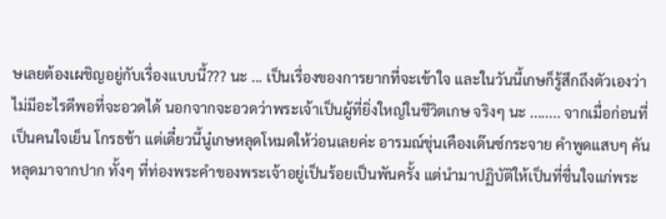ษเลยต้องเผชิญอยู่กับเรื่องแบบนี้??? นะ ... เป็นเรื่องของการยากที่จะเข้าใจ และในวันนี้เกษก็รู้สึกถึงตัวเองว่าไม่มีอะไรดีพอที่จะอวดได้ นอกจากจะอวดว่าพระเจ้าเป็นผู้ที่ยิ่งใหญ่ในชีวิตเกษ จริงๆ นะ ........ จากเมื่อก่อนที่เป็นคนใจเย็น โกรธช้า แต่เดี๋ยวนี้นู๋เกษหลุดโหมดให้ว่อนเลยค่ะ อารมณ์ขุ่นเคืองเด๊นซ์กระจาย คำพูดแสบๆ คันหลุดมาจากปาก ทั้งๆ ที่ท่องพระคำของพระเจ้าอยู่เป็นร้อยเป็นพันครั้ง แต่นำมาปฏิบัติให้เป็นที่ชื่นใจแก่พระ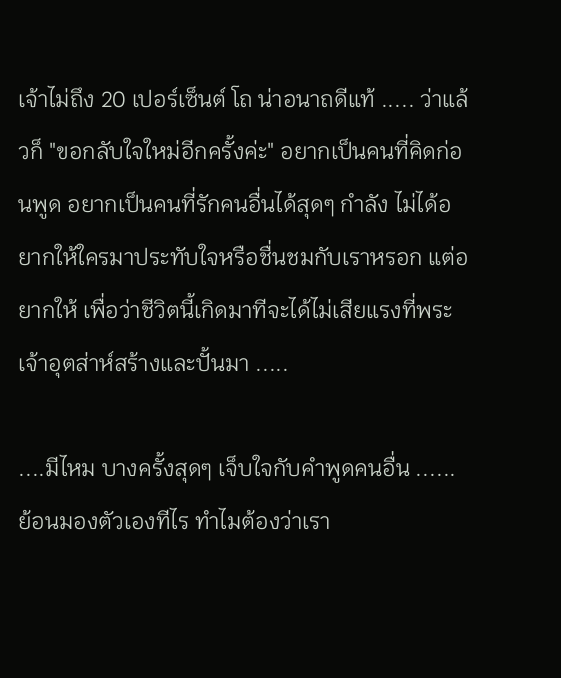เจ้าไม่ถึง 20 เปอร์เซ็นต์ โถ น่าอนาถดีแท้ ..... ว่าแล้วก็ "ขอกลับใจใหม่อีกครั้งค่ะ" อยากเป็นคนที่คิดก่อนพูด อยากเป็นคนที่รักคนอื่นได้สุดๆ กำลัง ไม่ได้อยากให้ใครมาประทับใจหรือชื่นชมกับเราหรอก แต่อยากให้ เพื่อว่าชีวิตนี้เกิดมาทีจะได้ไม่เสียแรงที่พระเจ้าอุตส่าห์สร้างและปั้นมา .....

....มีไหม บางครั้งสุดๆ เจ็บใจกับคำพูดคนอื่น ...... ย้อนมองตัวเองทีไร ทำไมต้องว่าเรา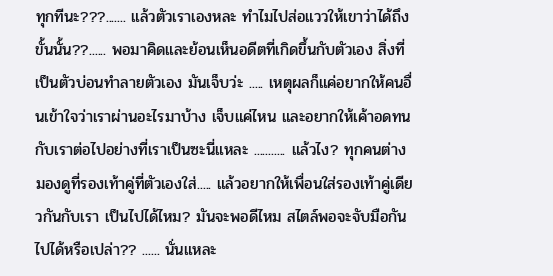ทุกทีนะ???....... แล้วตัวเราเองหละ ทำไมไปส่อแววให้เขาว่าได้ถึงขั้นนั้น??...... พอมาคิดและย้อนเห็นอดีตที่เกิดขึ้นกับตัวเอง สิ่งที่เป็นตัวบ่อนทำลายตัวเอง มันเจ็บว่ะ ..... เหตุผลก็แค่อยากให้คนอื่นเข้าใจว่าเราผ่านอะไรมาบ้าง เจ็บแค่ไหน และอยากให้เค้าอดทนกับเราต่อไปอย่างที่เราเป็นซะนี่แหละ ........... แล้วไง? ทุกคนต่างมองดูที่รองเท้าคู่ที่ตัวเองใส่..... แล้วอยากให้เพื่อนใส่รองเท้าคู่เดียวกันกับเรา เป็นไปได้ไหม? มันจะพอดีไหม สไตล์พอจะจับมือกันไปได้หรือเปล่า?? ...... นั่นแหละ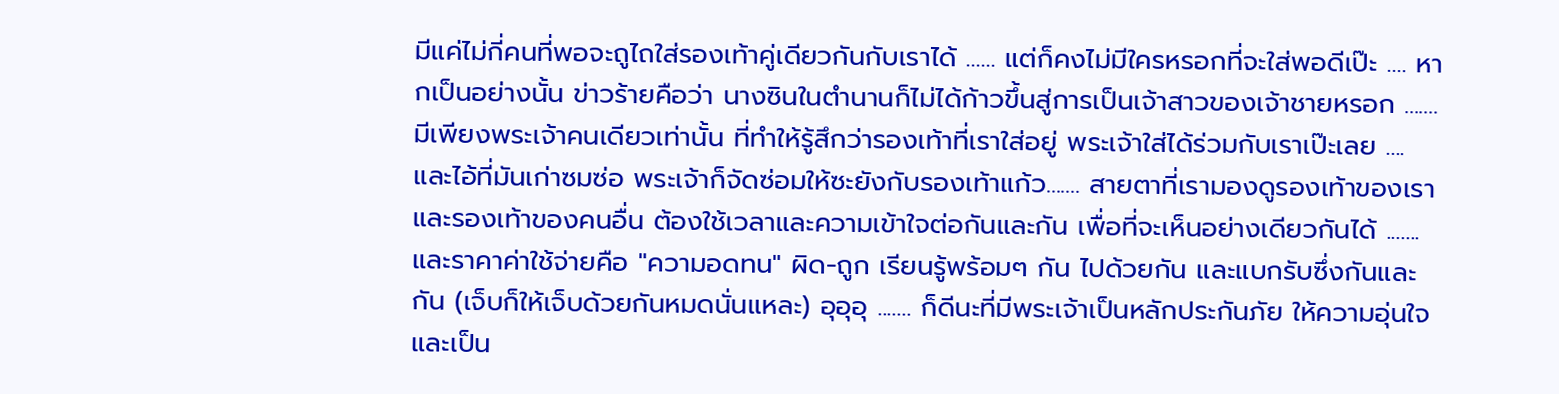มีแค่ไม่กี่คนที่พอจะถูไถใส่รองเท้าคู่เดียวกันกับเราได้ ...... แต่ก็คงไม่มีใครหรอกที่จะใส่พอดีเป๊ะ .... หากเป็นอย่างนั้น ข่าวร้ายคือว่า นางซินในตำนานก็ไม่ได้ก้าวขึ้นสู่การเป็นเจ้าสาวของเจ้าชายหรอก ....... มีเพียงพระเจ้าคนเดียวเท่านั้น ที่ทำให้รู้สึกว่ารองเท้าที่เราใส่อยู่ พระเจ้าใส่ได้ร่วมกับเราเป๊ะเลย .... และไอ้ที่มันเก่าซมซ่อ พระเจ้าก็จัดซ่อมให้ซะยังกับรองเท้าแก้ว....... สายตาที่เรามองดูรองเท้าของเรา และรองเท้าของคนอื่น ต้องใช้เวลาและความเข้าใจต่อกันและกัน เพื่อที่จะเห็นอย่างเดียวกันได้ ....... และราคาค่าใช้จ่ายคือ "ความอดทน" ผิด-ถูก เรียนรู้พร้อมๆ กัน ไปด้วยกัน และแบกรับซึ่งกันและกัน (เจ็บก็ให้เจ็บด้วยกันหมดนั่นแหละ) อุอุอุ ....... ก็ดีนะที่มีพระเจ้าเป็นหลักประกันภัย ให้ความอุ่นใจ และเป็น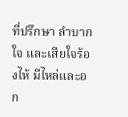ที่ปรึกษา ลำบากใจ และเสียใจร้องไห้ มีไหล่และอก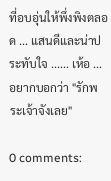ที่อบอุ่นให้พึ่งพิงตลอด ... แสนดีและน่าประทับใจ ...... เห้อ ... อยากบอกว่า "รักพระเจ้าจังเลย"

0 comments: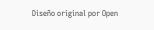Diseño original por Open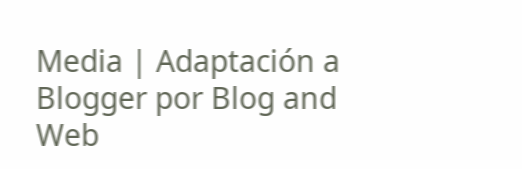Media | Adaptación a Blogger por Blog and Web